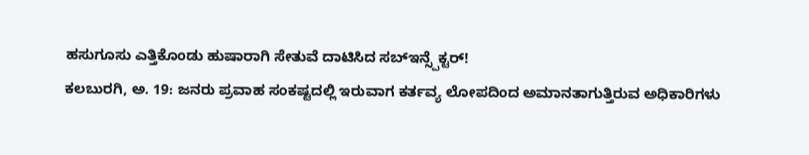ಹಸುಗೂಸು ಎತ್ತಿಕೊಂಡು ಹುಷಾರಾಗಿ ಸೇತುವೆ ದಾಟಿಸಿದ ಸಬ್ಇನ್ಸ್ಪೆಕ್ಟರ್!
ಕಲಬುರಗಿ, ಅ. 19: ಜನರು ಪ್ರವಾಹ ಸಂಕಷ್ಟದಲ್ಲಿ ಇರುವಾಗ ಕರ್ತವ್ಯ ಲೋಪದಿಂದ ಅಮಾನತಾಗುತ್ತಿರುವ ಅಧಿಕಾರಿಗಳು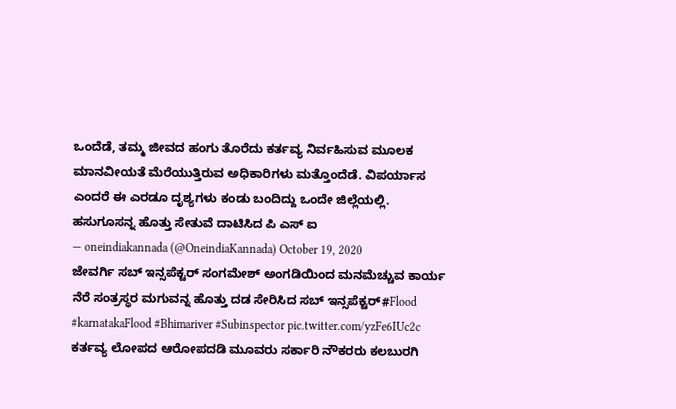ಒಂದೆಡೆ, ತಮ್ಮ ಜೀವದ ಹಂಗು ತೊರೆದು ಕರ್ತವ್ಯ ನಿರ್ವಹಿಸುವ ಮೂಲಕ ಮಾನವೀಯತೆ ಮೆರೆಯುತ್ತಿರುವ ಅಧಿಕಾರಿಗಳು ಮತ್ತೊಂದೆಡೆ. ವಿಪರ್ಯಾಸ ಎಂದರೆ ಈ ಎರಡೂ ದೃಶ್ಯಗಳು ಕಂಡು ಬಂದಿದ್ದು ಒಂದೇ ಜಿಲ್ಲೆಯಲ್ಲಿ.
ಹಸುಗೂಸನ್ನ ಹೊತ್ತು ಸೇತುವೆ ದಾಟಿಸಿದ ಪಿ ಎಸ್ ಐ
— oneindiakannada (@OneindiaKannada) October 19, 2020
ಜೇವರ್ಗಿ ಸಬ್ ಇನ್ಸಪೆಕ್ಟರ್ ಸಂಗಮೇಶ್ ಅಂಗಡಿಯಿಂದ ಮನಮೆಚ್ಚುವ ಕಾರ್ಯ
ನೆರೆ ಸಂತ್ರಸ್ಥರ ಮಗುವನ್ನ ಹೊತ್ತು ದಡ ಸೇರಿಸಿದ ಸಬ್ ಇನ್ಸಪೆಕ್ಟರ್#Flood #karnatakaFlood #Bhimariver #Subinspector pic.twitter.com/yzFe6IUc2c
ಕರ್ತವ್ಯ ಲೋಪದ ಆರೋಪದಡಿ ಮೂವರು ಸರ್ಕಾರಿ ನೌಕರರು ಕಲಬುರಗಿ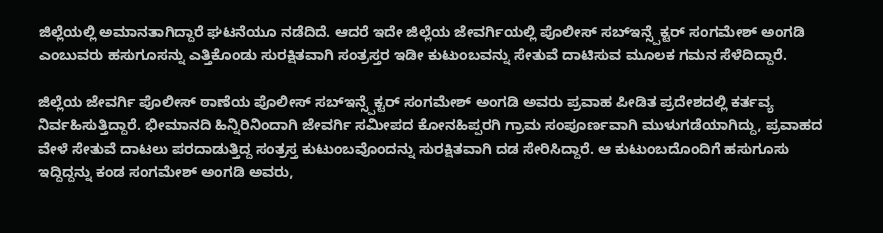ಜಿಲ್ಲೆಯಲ್ಲಿ ಅಮಾನತಾಗಿದ್ದಾರೆ ಘಟನೆಯೂ ನಡೆದಿದೆ. ಆದರೆ ಇದೇ ಜಿಲ್ಲೆಯ ಜೇವರ್ಗಿಯಲ್ಲಿ ಪೊಲೀಸ್ ಸಬ್ಇನ್ಸ್ಪೆಕ್ಟರ್ ಸಂಗಮೇಶ್ ಅಂಗಡಿ ಎಂಬುವರು ಹಸುಗೂಸನ್ನು ಎತ್ತಿಕೊಂಡು ಸುರಕ್ಷಿತವಾಗಿ ಸಂತ್ರಸ್ತರ ಇಡೀ ಕುಟುಂಬವನ್ನು ಸೇತುವೆ ದಾಟಿಸುವ ಮೂಲಕ ಗಮನ ಸೆಳೆದಿದ್ದಾರೆ.

ಜಿಲ್ಲೆಯ ಜೇವರ್ಗಿ ಪೊಲೀಸ್ ಠಾಣೆಯ ಪೊಲೀಸ್ ಸಬ್ಇನ್ಸ್ಪೆಕ್ಟರ್ ಸಂಗಮೇಶ್ ಅಂಗಡಿ ಅವರು ಪ್ರವಾಹ ಪೀಡಿತ ಪ್ರದೇಶದಲ್ಲಿ ಕರ್ತವ್ಯ ನಿರ್ವಹಿಸುತ್ತಿದ್ದಾರೆ. ಭೀಮಾನದಿ ಹಿನ್ನಿರಿನಿಂದಾಗಿ ಜೇವರ್ಗಿ ಸಮೀಪದ ಕೋನಹಿಪ್ಪರಗಿ ಗ್ರಾಮ ಸಂಪೂರ್ಣವಾಗಿ ಮುಳುಗಡೆಯಾಗಿದ್ದು, ಪ್ರವಾಹದ ವೇಳೆ ಸೇತುವೆ ದಾಟಲು ಪರದಾಡುತ್ತಿದ್ದ ಸಂತ್ರಸ್ತ ಕುಟುಂಬವೊಂದನ್ನು ಸುರಕ್ಷಿತವಾಗಿ ದಡ ಸೇರಿಸಿದ್ದಾರೆ. ಆ ಕುಟುಂಬದೊಂದಿಗೆ ಹಸುಗೂಸು ಇದ್ದಿದ್ದನ್ನು ಕಂಡ ಸಂಗಮೇಶ್ ಅಂಗಡಿ ಅವರು,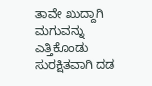ತಾವೇ ಖುದ್ದಾಗಿ ಮಗುವನ್ನು ಎತ್ತಿಕೊಂಡು ಸುರಕ್ಷಿತವಾಗಿ ದಡ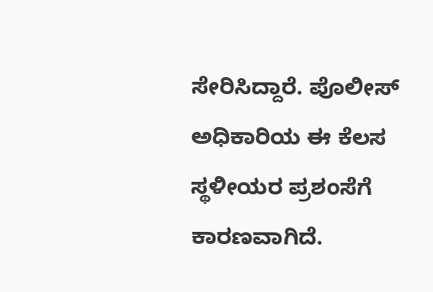ಸೇರಿಸಿದ್ದಾರೆ. ಪೊಲೀಸ್ ಅಧಿಕಾರಿಯ ಈ ಕೆಲಸ ಸ್ಥಳೀಯರ ಪ್ರಶಂಸೆಗೆ ಕಾರಣವಾಗಿದೆ.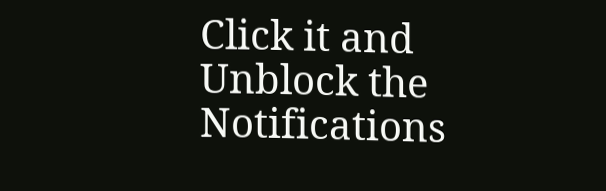Click it and Unblock the Notifications